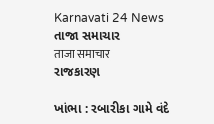Karnavati 24 News
તાજા સમાચાર
ताजा समाचार
રાજકારણ

ખાંભા : રબારીકા ગામે વંદે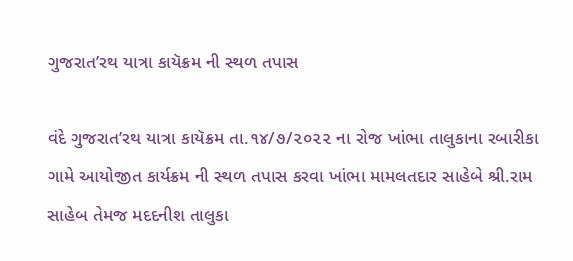ગુજરાત’રથ યાત્રા કાયૅક્રમ ની સ્થળ તપાસ

વંદે ગુજરાત’રથ યાત્રા કાયૅક્રમ તા.૧૪/૭/૨૦૨૨ ના રોજ ખાંભા તાલુકાના રબારીકા ગામે આયોજીત કાર્યક્રમ ની સ્થળ તપાસ કરવા ખાંભા મામલતદાર સાહેબે શ્રી.રામ સાહેબ તેમજ મદદનીશ તાલુકા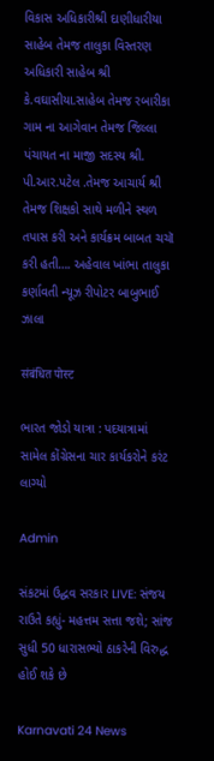વિકાસ અધિકારીશ્રી દાણીધારીયા સાહેબ તેમજ તાલુકા વિસ્તરણ અધિકારી સાહેબ શ્રી કે.વઘાસીયા.સાહેબ તેમજ રબારીકા ગામ ના આગેવાન તેમજ જિલ્લા પંચાયત ના માજી સદસ્ય શ્રી. પી.આર.પટેલ .તેમજ આચાર્ય શ્રી તેમજ શિક્ષકો સાથે મળીને સ્થળ તપાસ કરી અને કાર્યક્રમ બાબત ચચૉ કરી હતી…. અહેવાલ ખાંભા તાલુકા કર્ણાવતી ન્યૂઝ રીપોટર બાબુભાઈ ઝાલા

संबंधित पोस्ट

ભારત જોડો યાત્રા : પદયાત્રામાં સામેલ કોંગ્રેસના ચાર કાર્યકરોને કરંટ લાગ્યો

Admin

સંકટમાં ઉદ્ધવ સરકાર LIVE: સંજય રાઉતે કહ્યું- મહત્તમ સત્તા જશે; સાંજ સુધી 50 ધારાસભ્યો ઠાકરેની વિરુદ્ધ હોઈ શકે છે

Karnavati 24 News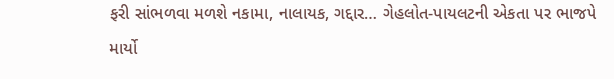ફરી સાંભળવા મળશે નકામા, નાલાયક, ગદ્દાર… ગેહલોત-પાયલટની એકતા પર ભાજપે માર્યો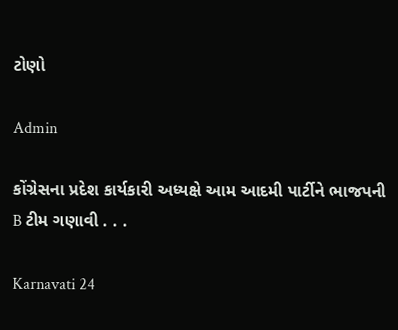ટોણો

Admin

કોંગ્રેસના પ્રદેશ કાર્યકારી અધ્યક્ષે આમ આદમી પાર્ટીને ભાજપની B ટીમ ગણાવી . . .

Karnavati 24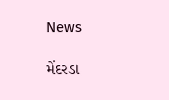News

મેંદરડા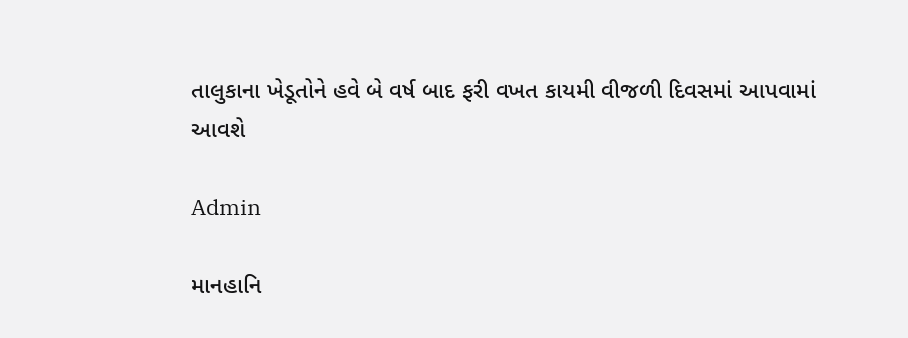તાલુકાના ખેડૂતોને હવે બે વર્ષ બાદ ફરી વખત કાયમી વીજળી દિવસમાં આપવામાં આવશે

Admin

માનહાનિ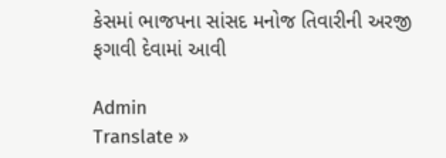કેસમાં ભાજપના સાંસદ મનોજ તિવારીની અરજી ફગાવી દેવામાં આવી

Admin
Translate »